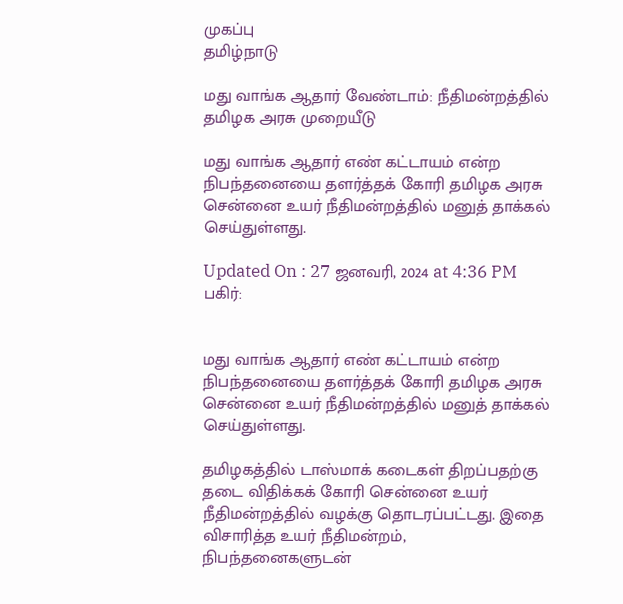முகப்பு
தமிழ்நாடு

மது வாங்க ஆதார் வேண்டாம்: நீதிமன்றத்தில் தமிழக அரசு முறையீடு

மது வாங்க ஆதார் எண் கட்டாயம் என்ற நிபந்தனையை தளர்த்தக் கோரி தமிழக அரசு சென்னை உயர் நீதிமன்றத்தில் மனுத் தாக்கல் செய்துள்ளது.

Updated On : 27 ஜனவரி, 2024 at 4:36 PM
பகிர்:


மது வாங்க ஆதார் எண் கட்டாயம் என்ற நிபந்தனையை தளர்த்தக் கோரி தமிழக அரசு சென்னை உயர் நீதிமன்றத்தில் மனுத் தாக்கல் செய்துள்ளது.

தமிழகத்தில் டாஸ்மாக் கடைகள் திறப்பதற்கு தடை விதிக்கக் கோரி சென்னை உயர் நீதிமன்றத்தில் வழக்கு தொடரப்பட்டது. இதை விசாரித்த உயர் நீதிமன்றம், நிபந்தனைகளுடன்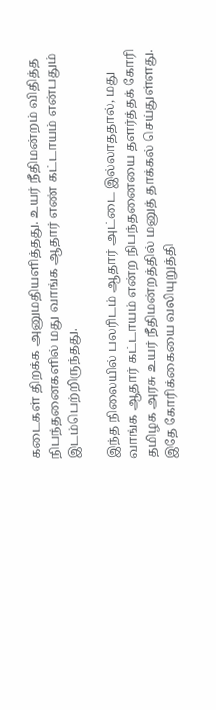கடைகள் திறக்க அனுமதியளித்தது. உயர் நீதிமன்றம் விதித்த நிபந்தனைகளில் மது வாங்க ஆதார் எண் கட்டாயம் என்பதும் இடம்பெற்றிருந்தது.

இந்த நிலையில் பலரிடம் ஆதார் அட்டை இல்லாததால், மது வாங்க ஆதார் கட்டாயம் என்ற நிபந்தனையை தளர்த்தக் கோரி தமிழக அரசு உயர் நீதிமன்றத்தில் மனுத் தாக்கல் செய்துள்ளது. இதே கோரிக்கையை வலியுறுத்தி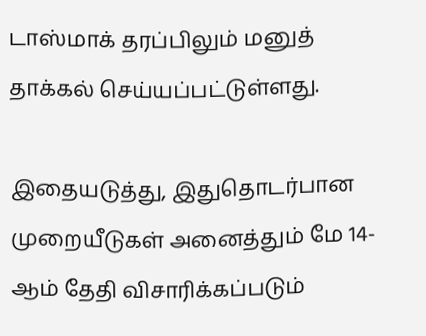டாஸ்மாக் தரப்பிலும் மனுத் தாக்கல் செய்யப்பட்டுள்ளது.

இதையடுத்து, இதுதொடர்பான முறையீடுகள் அனைத்தும் மே 14-ஆம் தேதி விசாரிக்கப்படும்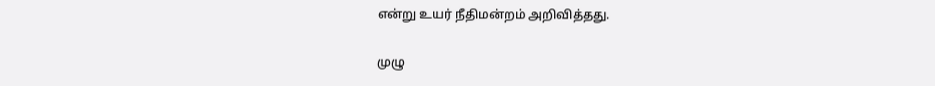என்று உயர் நீதிமன்றம் அறிவித்தது.

முழு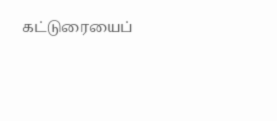கட்டுரையைப்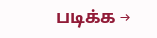படிக்க →